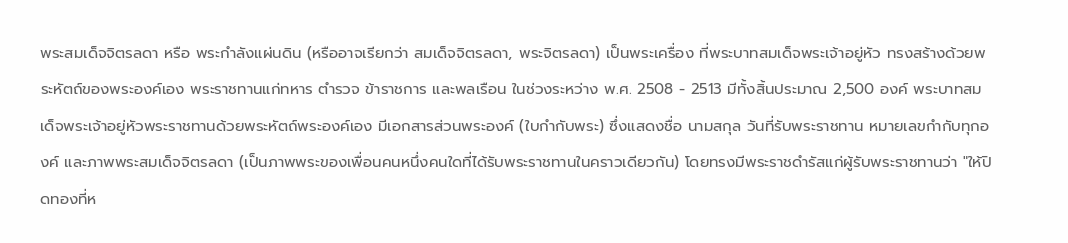พระสมเด็จจิตรลดา หรือ พระกำลังแผ่นดิน (หรืออาจเรียกว่า สมเด็จจิตรลดา, พระจิตรลดา) เป็นพระเครื่อง ที่พระบาทสมเด็จพระเจ้าอยู่หัว ทรงสร้างด้วยพระหัตถ์ของพระองค์เอง พระราชทานแก่ทหาร ตำรวจ ข้าราชการ และพลเรือน ในช่วงระหว่าง พ.ศ. 2508 - 2513 มีทั้งสิ้นประมาณ 2,500 องค์ พระบาทสมเด็จพระเจ้าอยู่หัวพระราชทานด้วยพระหัตถ์พระองค์เอง มีเอกสารส่วนพระองค์ (ใบกำกับพระ) ซึ่งแสดงชื่อ นามสกุล วันที่รับพระราชทาน หมายเลขกำกับทุกองค์ และภาพพระสมเด็จจิตรลดา (เป็นภาพพระของเพื่อนคนหนึ่งคนใดที่ได้รับพระราชทานในคราวเดียวกัน) โดยทรงมีพระราชดำรัสแก่ผู้รับพระราชทานว่า "ให้ปิดทองที่ห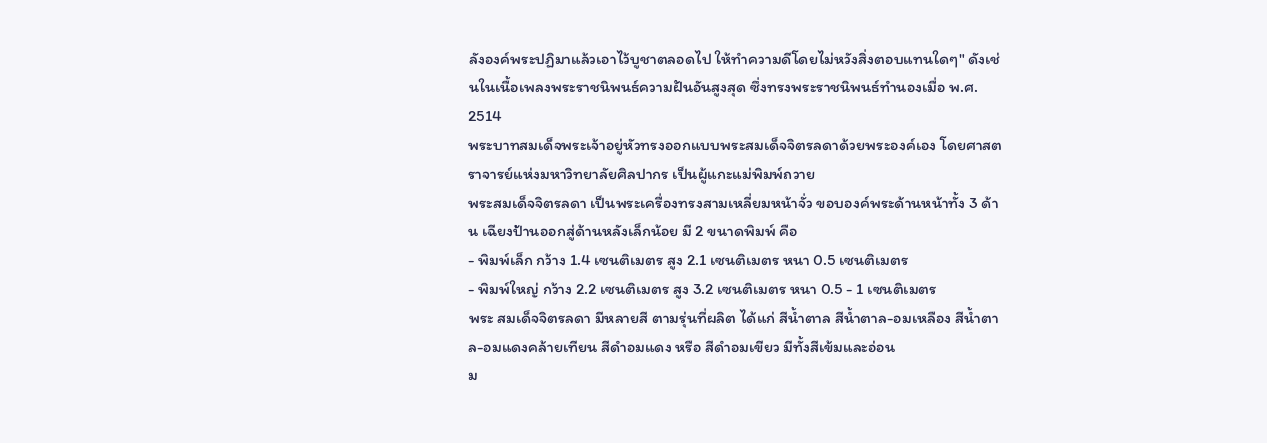ลังองค์พระปฏิมาแล้วเอาไว้บูชาตลอดไป ให้ทำความดีโดยไม่หวังสิ่งตอบแทนใดๆ" ดังเช่นในเนื้อเพลงพระราชนิพนธ์ความฝันอันสูงสุด ซึ่งทรงพระราชนิพนธ์ทำนองเมื่อ พ.ศ. 2514
พระบาทสมเด็จพระเจ้าอยู่หัวทรงออกแบบพระสมเด็จจิตรลดาด้วยพระองค์เอง โดยศาสตราจารย์แห่งมหาวิทยาลัยศิลปากร เป็นผู้แกะแม่พิมพ์ถวาย
พระสมเด็จจิตรลดา เป็นพระเครื่องทรงสามเหลี่ยมหน้าจั่ว ขอบองค์พระด้านหน้าทั้ง 3 ด้าน เฉียงป้านออกสู่ด้านหลังเล็กน้อย มี 2 ขนาดพิมพ์ คือ
- พิมพ์เล็ก กว้าง 1.4 เซนติเมตร สูง 2.1 เซนติเมตร หนา 0.5 เซนติเมตร
- พิมพ์ใหญ่ กว้าง 2.2 เซนติเมตร สูง 3.2 เซนติเมตร หนา 0.5 - 1 เซนติเมตร
พระ สมเด็จจิตรลดา มีหลายสี ตามรุ่นที่ผลิต ได้แก่ สีน้ำตาล สีน้ำตาล-อมเหลือง สีน้ำตาล-อมแดงคล้ายเทียน สีดำอมแดง หรือ สีดำอมเขียว มีทั้งสีเข้มและอ่อน
ม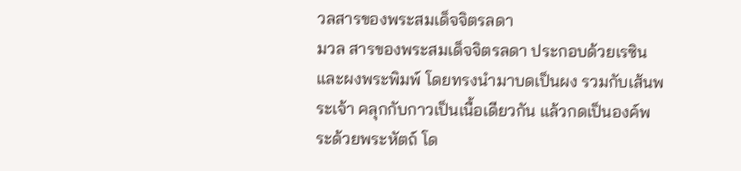วลสารของพระสมเด็จจิตรลดา
มวล สารของพระสมเด็จจิตรลดา ประกอบด้วยเรซิน และผงพระพิมพ์ โดยทรงนำมาบดเป็นผง รวมกับเส้นพระเจ้า คลุกกับกาวเป็นเนื้อเดียวกัน แล้วกดเป็นองค์พระด้วยพระหัตถ์ โด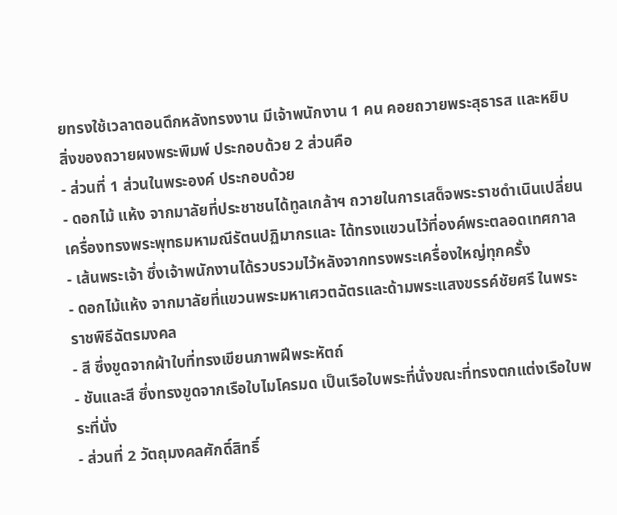ยทรงใช้เวลาตอนดึกหลังทรงงาน มีเจ้าพนักงาน 1 คน คอยถวายพระสุธารส และหยิบสิ่งของถวายผงพระพิมพ์ ประกอบด้วย 2 ส่วนคือ
- ส่วนที่ 1 ส่วนในพระองค์ ประกอบด้วย
- ดอกไม้ แห้ง จากมาลัยที่ประชาชนได้ทูลเกล้าฯ ถวายในการเสด็จพระราชดำเนินเปลี่ยนเครื่องทรงพระพุทธมหามณีรัตนปฏิมากรและ ได้ทรงแขวนไว้ที่องค์พระตลอดเทศกาล
- เส้นพระเจ้า ซึ่งเจ้าพนักงานได้รวบรวมไว้หลังจากทรงพระเครื่องใหญ่ทุกครั้ง
- ดอกไม้แห้ง จากมาลัยที่แขวนพระมหาเศวตฉัตรและด้ามพระแสงขรรค์ชัยศรี ในพระราชพิธีฉัตรมงคล
- สี ซึ่งขูดจากผ้าใบที่ทรงเขียนภาพฝีพระหัตถ์
- ชันและสี ซึ่งทรงขูดจากเรือใบไมโครมด เป็นเรือใบพระที่นั่งขณะที่ทรงตกแต่งเรือใบพระที่นั่ง
- ส่วนที่ 2 วัตถุมงคลศักดิ์สิทธิ์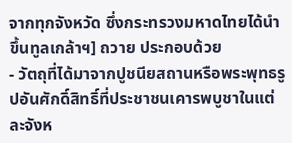จากทุกจังหวัด ซึ่งกระทรวงมหาดไทยได้นำขึ้นทูลเกล้าฯ] ถวาย ประกอบด้วย
- วัตถุที่ได้มาจากปูชนียสถานหรือพระพุทธรูปอันศักดิ์สิทธิ์ที่ประชาชนเคารพบูชาในแต่ละจังห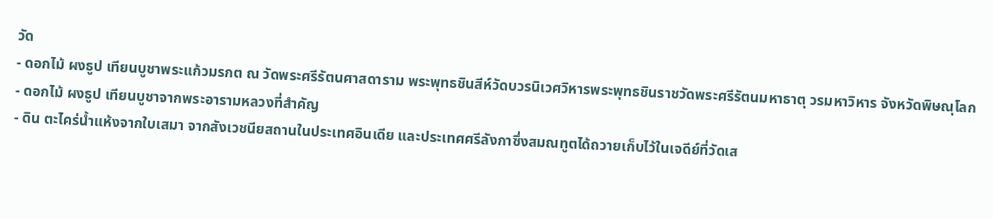วัด
- ดอกไม้ ผงธูป เทียนบูชาพระแก้วมรกต ณ วัดพระศรีรัตนศาสดาราม พระพุทธชินสีห์วัดบวรนิเวศวิหารพระพุทธชินราชวัดพระศรีรัตนมหาธาตุ วรมหาวิหาร จังหวัดพิษณุโลก
- ดอกไม้ ผงธูป เทียนบูชาจากพระอารามหลวงที่สำคัญ
- ดิน ตะไคร่น้ำแห้งจากใบเสมา จากสังเวชนียสถานในประเทศอินเดีย และประเทศศรีลังกาซึ่งสมณทูตได้ถวายเก็บไว้ในเจดีย์ที่วัดเส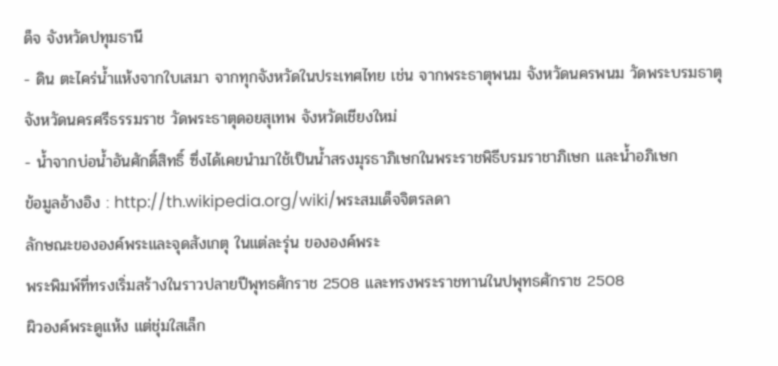ด็จ จังหวัดปทุมธานี
- ดิน ตะไคร่น้ำแห้งจากใบเสมา จากทุกจังหวัดในประเทศไทย เช่น จากพระธาตุพนม จังหวัดนครพนม วัดพระบรมธาตุ จังหวัดนครศรีธรรมราช วัดพระธาตุดอยสุเทพ จังหวัดเชียงใหม่
- น้ำจากบ่อน้ำอันศักดิ์สิทธิ์ ซึ่งได้เคยนำมาใช้เป็นน้ำสรงมุรธาภิเษกในพระราชพิธีบรมราชาภิเษก และน้ำอภิเษก
ข้อมูลอ้างอิง : http://th.wikipedia.org/wiki/พระสมเด็จจิตรลดา
ลักษณะขององค์พระและจุดสังเกตุ ในแต่ละรุ่น ขององค์พระ
พระพิมพ์ที่ทรงเริ่มสร้างในราวปลายปีพุทธศักราช 2508 และทรงพระราชทานในปพุทธศักราช 2508
ผิวองค์พระดูแห้ง แต่ชุ่มใสเล็ก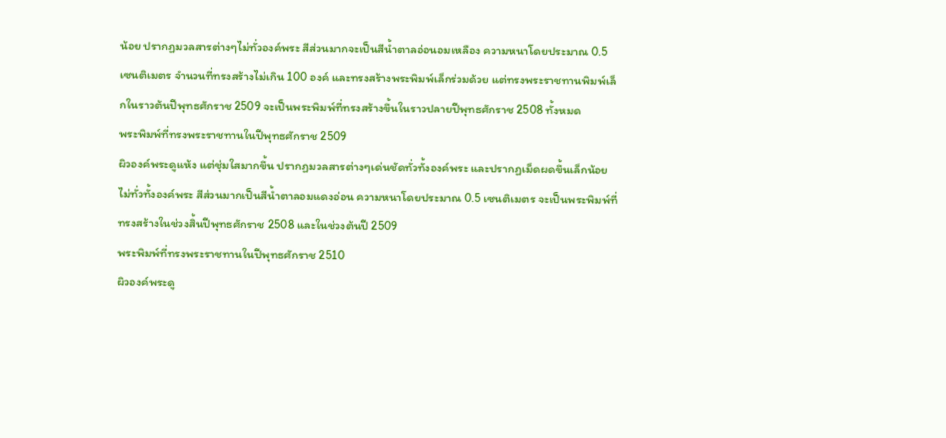น้อย ปรากฏมวลสารต่างๆไม่ทั่วองค์พระ สีส่วนมากจะเป็นสีน้ำตาลอ่อนอมเหลือง ความหนาโดยประมาณ 0.5 เซนติเมตร จำนวนที่ทรงสร้างไม่เกิน 100 องค์ และทรงสร้างพระพิมพ์เล็กร่วมด้วย แต่ทรงพระราชทานพิมพ์เล็กในราวต้นปีพุทธศักราช 2509 จะเป็นพระพิมพ์ที่ทรงสร้างขึ้นในราวปลายปีพุทธศักราช 2508 ทั้งหมด
พระพิมพ์ที่ทรงพระราชทานในปีพุทธศักราช 2509
ผิวองค์พระดูแห้ง แต่ชุ่มใสมากขึ้น ปรากฏมวลสารต่างๆเด่นชัดทั่วทั้งองค์พระ และปรากฏเม็ดผดขึ้นเล็กน้อยไม่ทั่วทั้งองค์พระ สีส่วนมากเป็นสีน้ำตาลอมแดงอ่อน ความหนาโดยประมาณ 0.5 เซนติเมตร จะเป็นพระพิมพ์ที่ทรงสร้างในช่วงสิ้นปีพุทธศักราช 2508 และในช่วงต้นปี 2509
พระพิมพ์ที่ทรงพระราชทานในปีพุทธศักราช 2510
ผิวองค์พระดู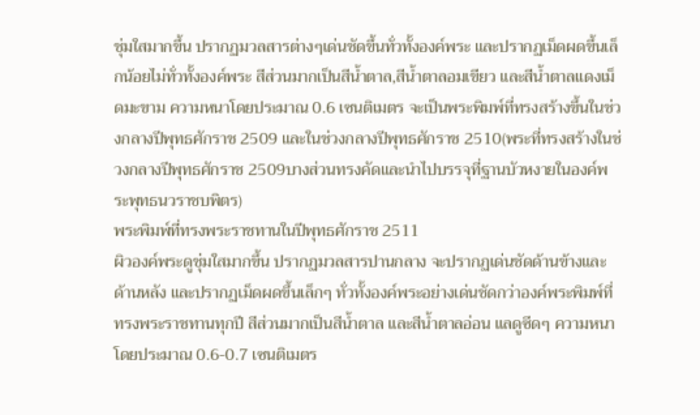ชุ่มใสมากขึ้น ปรากฏมวลสารต่างๆเด่นชัดขึ้นทั่วทั้งองค์พระ และปรากฏเม็ดผดขึ้นเล็กน้อยไม่ทั่วทั้งองค์พระ สีส่วนมากเป็นสีน้ำตาล,สีน้ำตาลอมเขียว และสีน้ำตาลแดงเม็ดมะขาม ความหนาโดยประมาณ 0.6 เซนติเมตร จะเป็นพระพิมพ์ที่ทรงสร้างขึ้นในช่วงกลางปีพุทธศักราช 2509 และในช่วงกลางปีพุทธศักราช 2510(พระที่ทรงสร้างในช่วงกลางปีพุทธศักราช 2509บางส่วนทรงคัดและนำไปบรรจุที่ฐานบัวหงายในองค์พระพุทธนวราชบพิตร)
พระพิมพ์ที่ทรงพระราชทานในปีพุทธศักราช 2511
ผิวองค์พระดูชุ่มใสมากขึ้น ปรากฏมวลสารปานกลาง จะปรากฏเด่นชัดด้านข้างและด้านหลัง และปรากฏเม็ดผดขึ้นเล็กๆ ทั่วทั้งองค์พระอย่างเด่นชัดกว่าองค์พระพิมพ์ที่ทรงพระราชทานทุกปี สีส่วนมากเป็นสีน้ำตาล และสีน้ำตาลอ่อน แลดูซีดๆ ความหนาโดยประมาณ 0.6-0.7 เซนติเมตร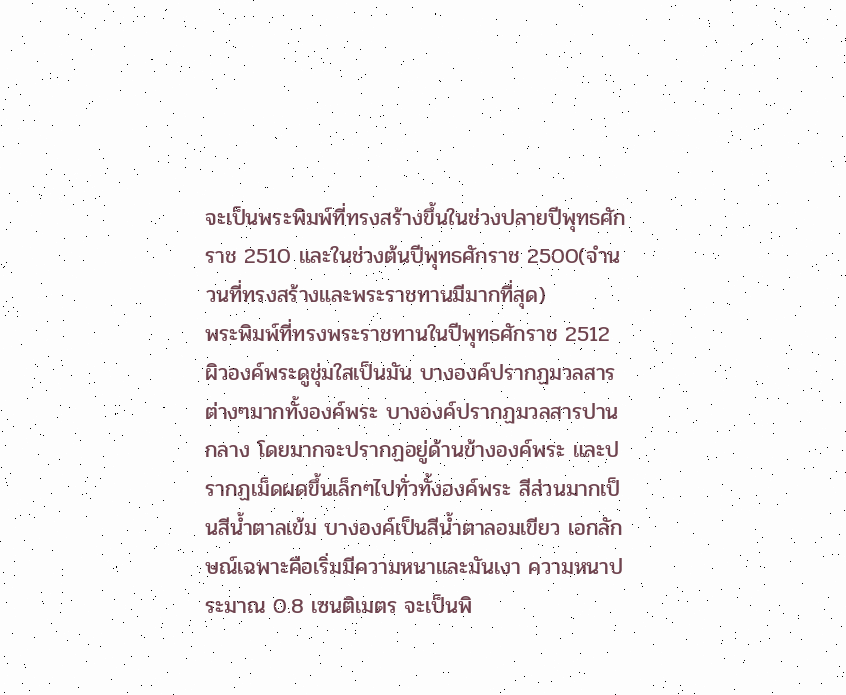จะเป็นพระพิมพ์ที่ทรงสร้างขึ้นในช่วงปลายปีพุทธศักราช 2510 และในช่วงต้นปีพุทธศักราช 2500(จำนวนที่ทรงสร้างและพระราชทานมีมากที่สุด)
พระพิมพ์ที่ทรงพระราชทานในปีพุทธศักราช 2512
ผิวองค์พระดูชุ่มใสเป็นมัน บางองค์ปรากฏมวลสารต่างๆมากทั้งองค์พระ บางองค์ปรากฏมวลสารปานกลาง โดยมากจะปรากฏอยู่ด้านข้างองค์พระ และปรากฏเม็ดผดขึ้นเล็กๆไปทั่วทั้งองค์พระ สีส่วนมากเป็นสีน้ำตาลเข้ม บางองค์เป็นสีน้ำตาลอมเขียว เอกลักษณ์เฉพาะคือเริ่มมีความหนาและมันเงา ความหนาประมาณ 0.8 เซนติเมตร จะเป็นพิ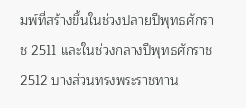มพ์ที่สร้างขึ้นในช่วงปลายปีพุทธศักราช 2511 และในช่วงกลางปีพุทธศักราช 2512 บางส่วนทรงพระราชทาน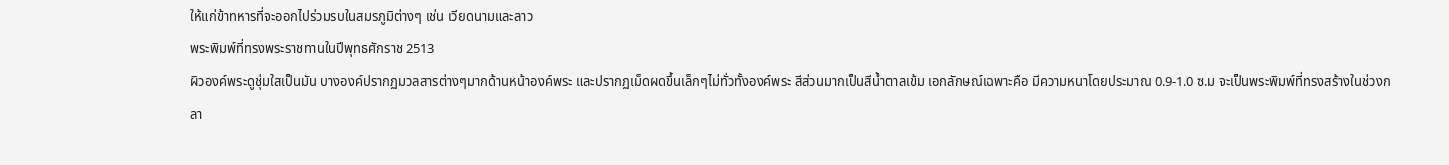ให้แก่ข้าทหารที่จะออกไปร่วมรบในสมรภูมิต่างๆ เช่น เวียดนามและลาว
พระพิมพ์ที่ทรงพระราชทานในปีพุทธศักราช 2513
ผิวองค์พระดูชุ่มใสเป็นมัน บางองค์ปรากฏมวลสารต่างๆมากด้านหน้าองค์พระ และปรากฏเม็ดผดขึ้นเล็กๆไม่ทั่วทั้งองค์พระ สีส่วนมากเป็นสีน้ำตาลเข้ม เอกลักษณ์เฉพาะคือ มีความหนาโดยประมาณ 0.9-1.0 ซ.ม จะเป็นพระพิมพ์ที่ทรงสร้างในช่วงกลา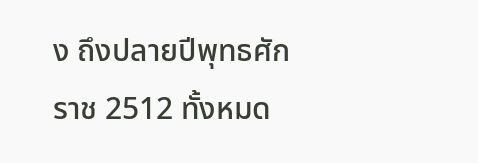ง ถึงปลายปีพุทธศักราช 2512 ทั้งหมด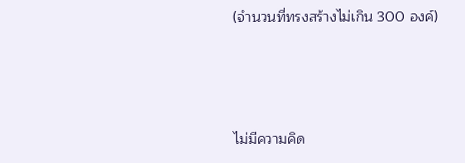(จำนวนที่ทรงสร้างไม่เกิน 300 องค์)



ไม่มีความคิด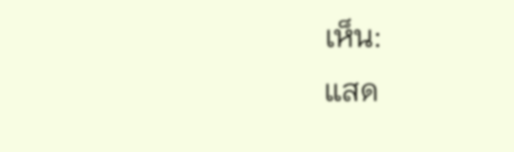เห็น:
แสด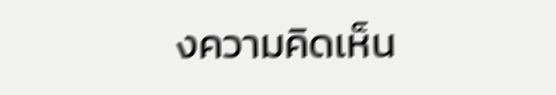งความคิดเห็น